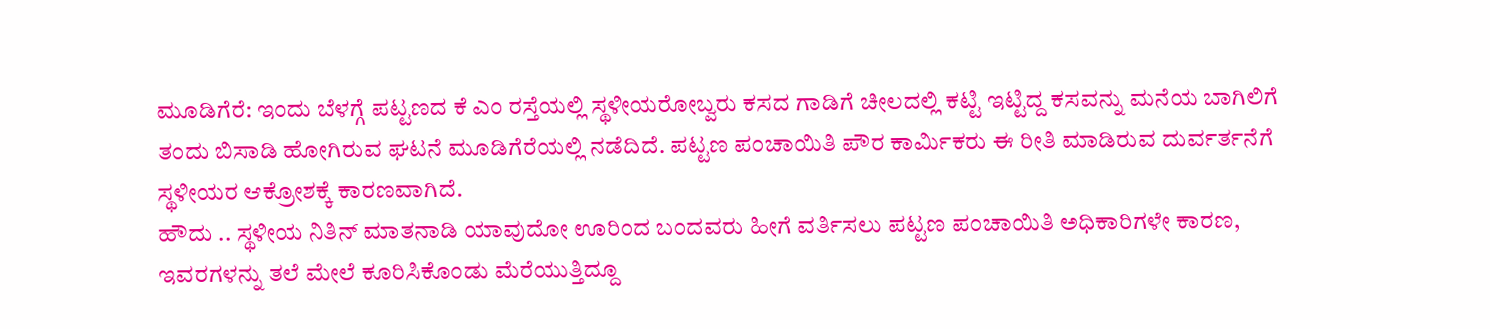ಮೂಡಿಗೆರೆ: ಇಂದು ಬೆಳಗ್ಗೆ ಪಟ್ಟಣದ ಕೆ ಎಂ ರಸ್ತೆಯಲ್ಲಿ ಸ್ಥಳೀಯರೋಬ್ವರು ಕಸದ ಗಾಡಿಗೆ ಚೀಲದಲ್ಲಿ ಕಟ್ಟಿ ಇಟ್ಟಿದ್ದ ಕಸವನ್ನು ಮನೆಯ ಬಾಗಿಲಿಗೆ ತಂದು ಬಿಸಾಡಿ ಹೋಗಿರುವ ಘಟನೆ ಮೂಡಿಗೆರೆಯಲ್ಲಿ ನಡೆದಿದೆ. ಪಟ್ಟಣ ಪಂಚಾಯಿತಿ ಪೌರ ಕಾರ್ಮಿಕರು ಈ ರೀತಿ ಮಾಡಿರುವ ದುರ್ವರ್ತನೆಗೆ ಸ್ಥಳೀಯರ ಆಕ್ರೋಶಕ್ಕೆ ಕಾರಣವಾಗಿದೆ.
ಹೌದು .. ಸ್ಥಳೀಯ ನಿತಿನ್ ಮಾತನಾಡಿ ಯಾವುದೋ ಊರಿಂದ ಬಂದವರು ಹೀಗೆ ವರ್ತಿಸಲು ಪಟ್ಟಣ ಪಂಚಾಯಿತಿ ಅಧಿಕಾರಿಗಳೇ ಕಾರಣ, ಇವರಗಳನ್ನು ತಲೆ ಮೇಲೆ ಕೂರಿಸಿಕೊಂಡು ಮೆರೆಯುತ್ತಿದ್ದೂ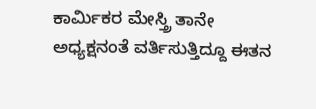ಕಾರ್ಮಿಕರ ಮೇಸ್ತ್ರಿ ತಾನೇ ಅಧ್ಯಕ್ಷನಂತೆ ವರ್ತಿಸುತ್ತಿದ್ದೂ ಈತನ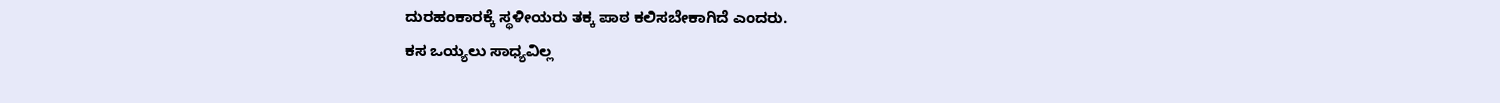ದುರಹಂಕಾರಕ್ಕೆ ಸ್ಥಳೀಯರು ತಕ್ಕ ಪಾಠ ಕಲಿಸಬೇಕಾಗಿದೆ ಎಂದರು.
ಕಸ ಒಯ್ಯಲು ಸಾಧ್ಯವಿಲ್ಲ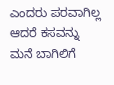ಎಂದರು ಪರವಾಗಿಲ್ಲ ಆದರೆ ಕಸವನ್ನು ಮನೆ ಬಾಗಿಲಿಗೆ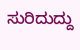ಸುರಿದುದ್ದು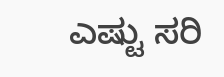ಎಷ್ಟು ಸರಿ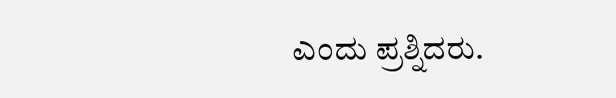ಎಂದು ಪ್ರಶ್ನಿದರು.